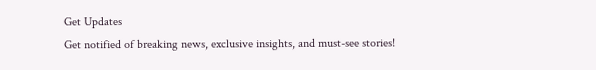Get Updates
Get notified of breaking news, exclusive insights, and must-see stories!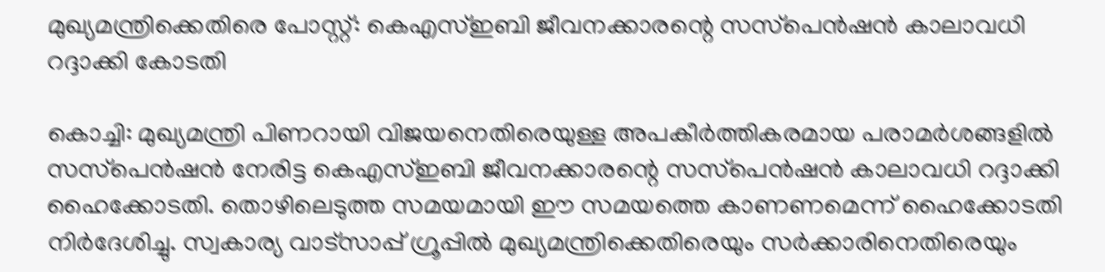മുഖ്യമന്ത്രിക്കെതിരെ പോസ്റ്റ്: കെഎസ്ഇബി ജീവനക്കാരന്റെ സസ്‌പെന്‍ഷന്‍ കാലാവധി റദ്ദാക്കി കോടതി

കൊച്ചി: മുഖ്യമന്ത്രി പിണറായി വിജയനെതിരെയുള്ള അപകീര്‍ത്തികരമായ പരാമര്‍ശങ്ങളില്‍ സസ്‌പെന്‍ഷന്‍ നേരിട്ട കെഎസ്ഇബി ജീവനക്കാരന്റെ സസ്‌പെന്‍ഷന്‍ കാലാവധി റദ്ദാക്കി ഹൈക്കോടതി. തൊഴിലെടുത്ത സമയമായി ഈ സമയത്തെ കാണണമെന്ന് ഹൈക്കോടതി നിര്‍ദേശിച്ചു. സ്വകാര്യ വാട്‌സാപ്പ് ഗ്രൂപ്പില്‍ മുഖ്യമന്ത്രിക്കെതിരെയും സര്‍ക്കാരിനെതിരെയും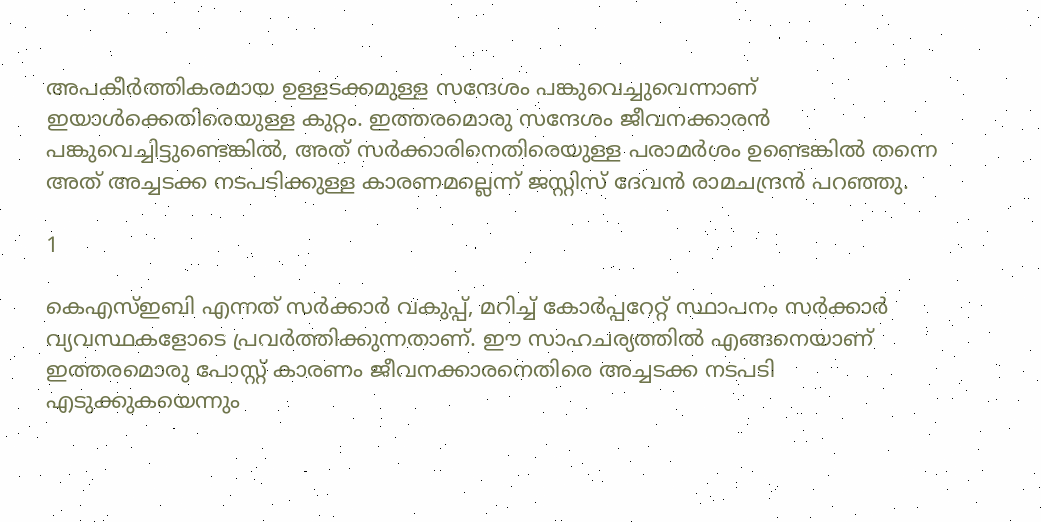അപകീര്‍ത്തികരമായ ഉള്ളടക്കമുള്ള സന്ദേശം പങ്കുവെച്ചുവെന്നാണ് ഇയാള്‍ക്കെതിരെയുള്ള കുറ്റം. ഇത്തരമൊരു സന്ദേശം ജീവനക്കാരന്‍ പങ്കുവെച്ചിട്ടുണ്ടെങ്കില്‍, അത് സര്‍ക്കാരിനെതിരെയുള്ള പരാമര്‍ശം ഉണ്ടെങ്കില്‍ തന്നെ അത് അച്ചടക്ക നടപടിക്കുള്ള കാരണമല്ലെന്ന് ജസ്റ്റിസ് ദേവന്‍ രാമചന്ദ്രന്‍ പറഞ്ഞു.

1

കെഎസ്ഇബി എന്നത് സര്‍ക്കാര്‍ വകുപ്പ്, മറിച്ച് കോര്‍പ്പറേറ്റ് സ്ഥാപനം സര്‍ക്കാര്‍ വ്യവസ്ഥകളോടെ പ്രവര്‍ത്തിക്കുന്നതാണ്. ഈ സാഹചര്യത്തില്‍ എങ്ങനെയാണ് ഇത്തരമൊരു പോസ്റ്റ് കാരണം ജീവനക്കാരനെതിരെ അച്ചടക്ക നടപടി എടുക്കുകയെന്നും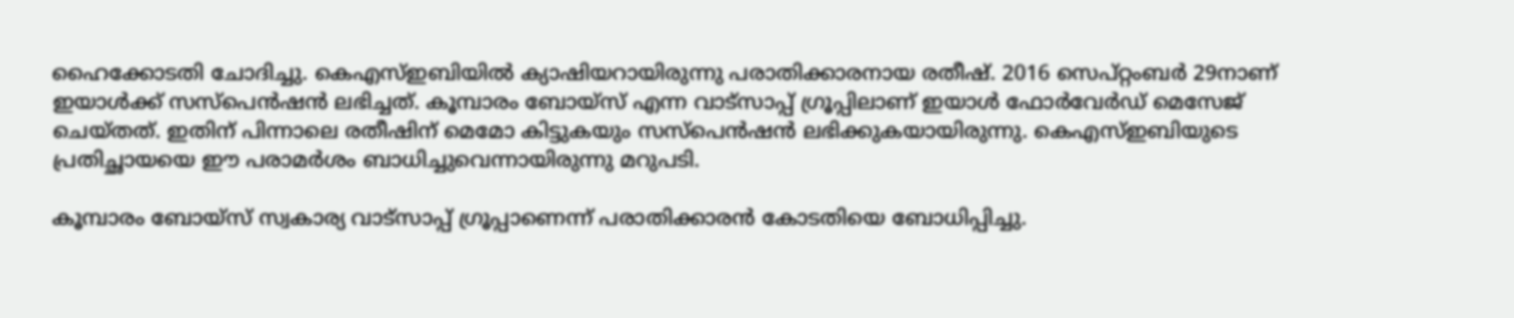ഹൈക്കോടതി ചോദിച്ചു. കെഎസ്ഇബിയില്‍ ക്യാഷിയറായിരുന്നു പരാതിക്കാരനായ രതീഷ്. 2016 സെപ്റ്റംബര്‍ 29നാണ് ഇയാള്‍ക്ക് സസ്‌പെന്‍ഷന്‍ ലഭിച്ചത്. കൂമ്പാരം ബോയ്‌സ് എന്ന വാട്‌സാപ്പ് ഗ്രൂപ്പിലാണ് ഇയാള്‍ ഫോര്‍വേര്‍ഡ് മെസേജ് ചെയ്തത്. ഇതിന് പിന്നാലെ രതീഷിന് മെമോ കിട്ടുകയും സസ്‌പെന്‍ഷന്‍ ലഭിക്കുകയായിരുന്നു. കെഎസ്ഇബിയുടെ പ്രതിച്ഛായയെ ഈ പരാമര്‍ശം ബാധിച്ചുവെന്നായിരുന്നു മറുപടി.

കൂമ്പാരം ബോയ്‌സ് സ്വകാര്യ വാട്‌സാപ്പ് ഗ്രൂപ്പാണെന്ന് പരാതിക്കാരന്‍ കോടതിയെ ബോധിപ്പിച്ചു.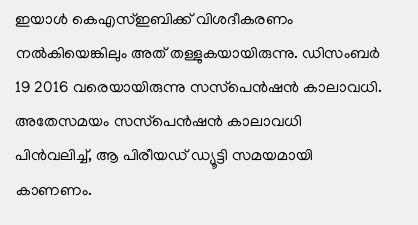ഇയാള്‍ കെഎസ്ഇബിക്ക് വിശദീകരണം നല്‍കിയെങ്കിലും അത് തള്ളുകയായിരുന്നു. ഡിസംബര്‍ 19 2016 വരെയായിരുന്നു സസ്‌പെന്‍ഷന്‍ കാലാവധി. അതേസമയം സസ്‌പെന്‍ഷന്‍ കാലാവധി പിന്‍വലിച്ച്, ആ പിരീയഡ് ഡ്യൂട്ടി സമയമായി കാണണം.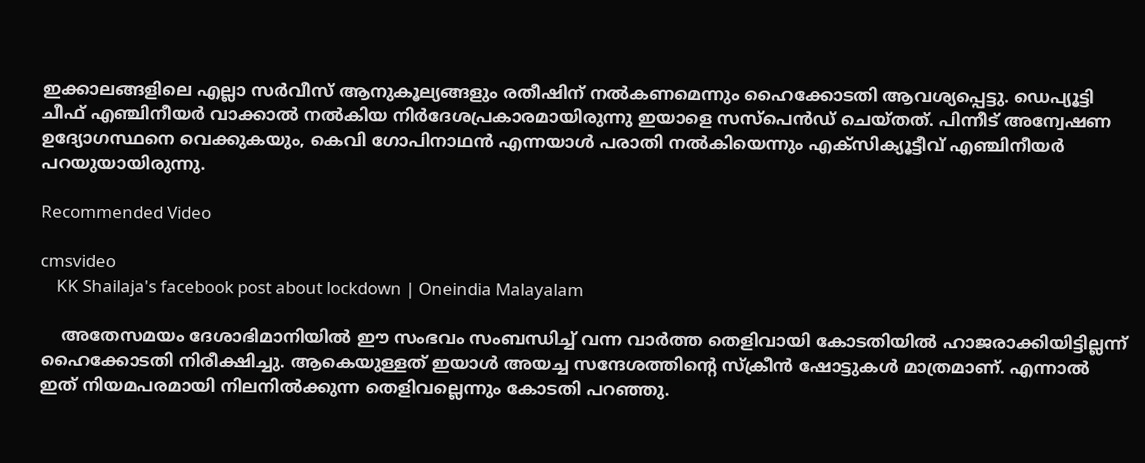ഇക്കാലങ്ങളിലെ എല്ലാ സര്‍വീസ് ആനുകൂല്യങ്ങളും രതീഷിന് നല്‍കണമെന്നും ഹൈക്കോടതി ആവശ്യപ്പെട്ടു. ഡെപ്യൂട്ടി ചീഫ് എഞ്ചിനീയര്‍ വാക്കാല്‍ നല്‍കിയ നിര്‍ദേശപ്രകാരമായിരുന്നു ഇയാളെ സസ്‌പെന്‍ഡ് ചെയ്തത്. പിന്നീട് അന്വേഷണ ഉദ്യോഗസ്ഥനെ വെക്കുകയും, കെവി ഗോപിനാഥന്‍ എന്നയാള്‍ പരാതി നല്‍കിയെന്നും എക്‌സിക്യൂട്ടീവ് എഞ്ചിനീയര്‍ പറയുയായിരുന്നു.

Recommended Video

cmsvideo
    KK Shailaja's facebook post about lockdown | Oneindia Malayalam

    അതേസമയം ദേശാഭിമാനിയില്‍ ഈ സംഭവം സംബന്ധിച്ച് വന്ന വാര്‍ത്ത തെളിവായി കോടതിയില്‍ ഹാജരാക്കിയിട്ടില്ലന്ന് ഹൈക്കോടതി നിരീക്ഷിച്ചു. ആകെയുള്ളത് ഇയാള്‍ അയച്ച സന്ദേശത്തിന്റെ സ്‌ക്രീന്‍ ഷോട്ടുകള്‍ മാത്രമാണ്. എന്നാല്‍ ഇത് നിയമപരമായി നിലനില്‍ക്കുന്ന തെളിവല്ലെന്നും കോടതി പറഞ്ഞു.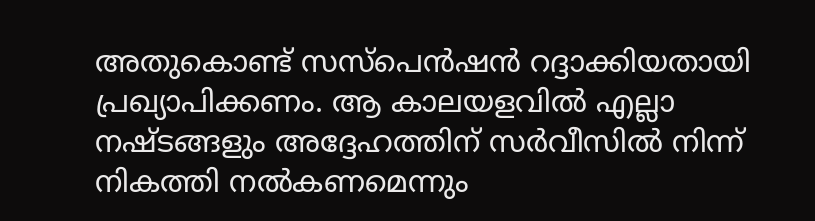അതുകൊണ്ട് സസ്‌പെന്‍ഷന്‍ റദ്ദാക്കിയതായി പ്രഖ്യാപിക്കണം. ആ കാലയളവില്‍ എല്ലാ നഷ്ടങ്ങളും അദ്ദേഹത്തിന് സര്‍വീസില്‍ നിന്ന് നികത്തി നല്‍കണമെന്നും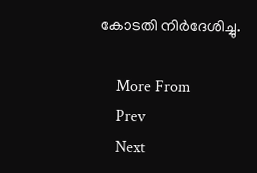കോടതി നിര്‍ദേശിച്ചു.

    More From
    Prev
    Next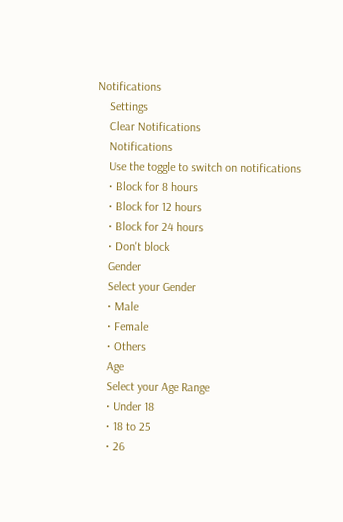Notifications
    Settings
    Clear Notifications
    Notifications
    Use the toggle to switch on notifications
    • Block for 8 hours
    • Block for 12 hours
    • Block for 24 hours
    • Don't block
    Gender
    Select your Gender
    • Male
    • Female
    • Others
    Age
    Select your Age Range
    • Under 18
    • 18 to 25
    • 26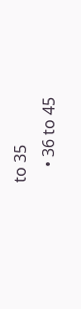to 35
    • 36 to 45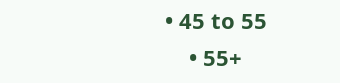• 45 to 55
    • 55+